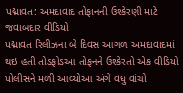પદ્માવત: અમદાવાદ તોફાનની ઉશ્કેરણી માટે જવાબદાર વીડિયો
પદ્માવત રિલીઝના બે દિવસ આગળ અમદાવાદમાં થઇ હતી તોડફોડઆ તોફનને ઉશ્કેરતો એક વીડિયો પોલીસને મળી આવ્યોઆ અંગે વધુ વાંચો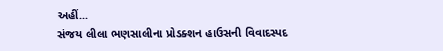અહીં...
સંજય લીલા ભણસાલીના પ્રોડક્શન હાઉસની વિવાદસ્પદ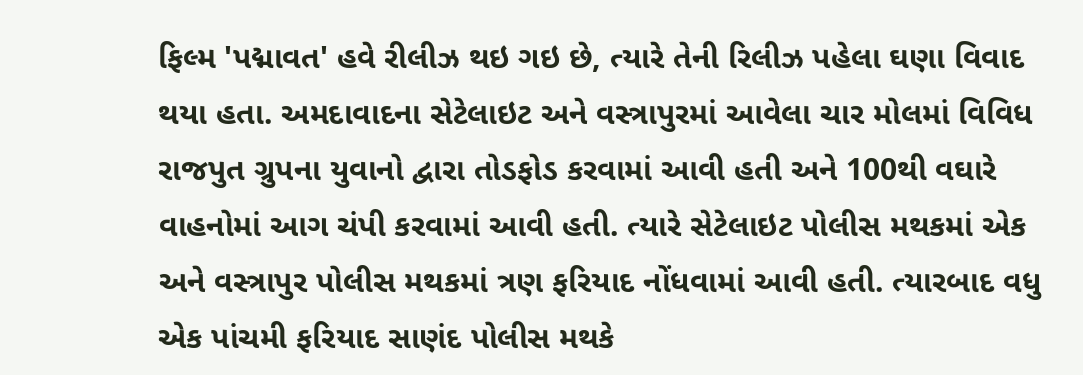ફિલ્મ 'પદ્માવત' હવે રીલીઝ થઇ ગઇ છે, ત્યારે તેની રિલીઝ પહેલા ઘણા વિવાદ થયા હતા. અમદાવાદના સેટેલાઇટ અને વસ્ત્રાપુરમાં આવેલા ચાર મોલમાં વિવિધ રાજપુત ગ્રુપના યુવાનો દ્વારા તોડફોડ કરવામાં આવી હતી અને 100થી વઘારે વાહનોમાં આગ ચંપી કરવામાં આવી હતી. ત્યારે સેટેલાઇટ પોલીસ મથકમાં એક અને વસ્ત્રાપુર પોલીસ મથકમાં ત્રણ ફરિયાદ નોંધવામાં આવી હતી. ત્યારબાદ વધુ એક પાંચમી ફરિયાદ સાણંદ પોલીસ મથકે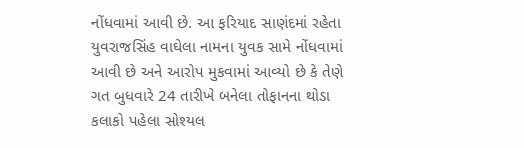નોંધવામાં આવી છે. આ ફરિયાદ સાણંદમાં રહેતા યુવરાજસિંહ વાઘેલા નામના યુવક સામે નોંધવામાં આવી છે અને આરોપ મુકવામાં આવ્યો છે કે તેણે ગત બુધવારે 24 તારીખે બનેલા તોફાનના થોડા કલાકો પહેલા સોશ્યલ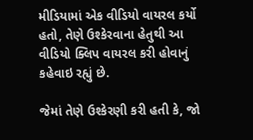મીડિયામાં એક વીડિયો વાયરલ કર્યો હતો, તેણે ઉશ્કેરવાના હેતુથી આ વીડિયો ક્લિપ વાયરલ કરી હોવાનું કહેવાઇ રહ્યું છે.

જેમાં તેણે ઉશ્કેરણી કરી હતી કે, જો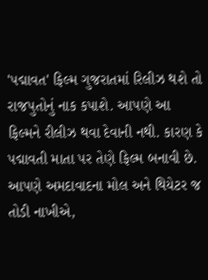'પદ્માવત' ફિલ્મ ગુજરાતમાં રિલીઝ થશે તો રાજપુતોનું નાક કપાશે. આપણે આ ફિલ્મને રીલીઝ થવા દેવાની નથી. કારણ કે પદ્માવતી માતા પર તેણે ફિલ્મ બનાવી છે. આપણે અમદાવાદના મોલ અને થિયેટર જ તોડી નાખીએ,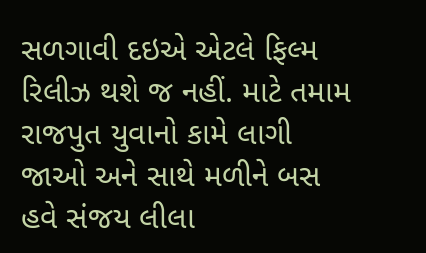સળગાવી દઇએ એટલે ફિલ્મ રિલીઝ થશે જ નહીં. માટે તમામ રાજપુત યુવાનો કામે લાગી જાઓ અને સાથે મળીને બસ હવે સંજય લીલા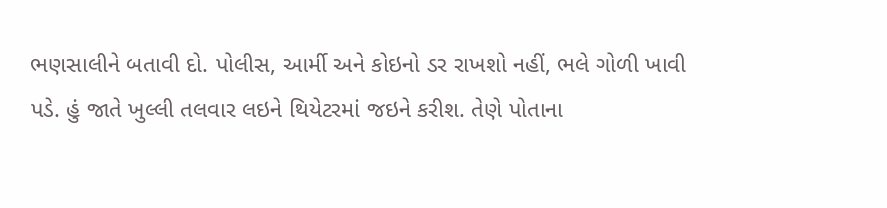ભણસાલીને બતાવી દો. પોલીસ, આર્મી અને કોઇનો ડર રાખશો નહીં, ભલે ગોળી ખાવી પડે. હું જાતે ખુલ્લી તલવાર લઇને થિયેટરમાં જઇને કરીશ. તેણે પોતાના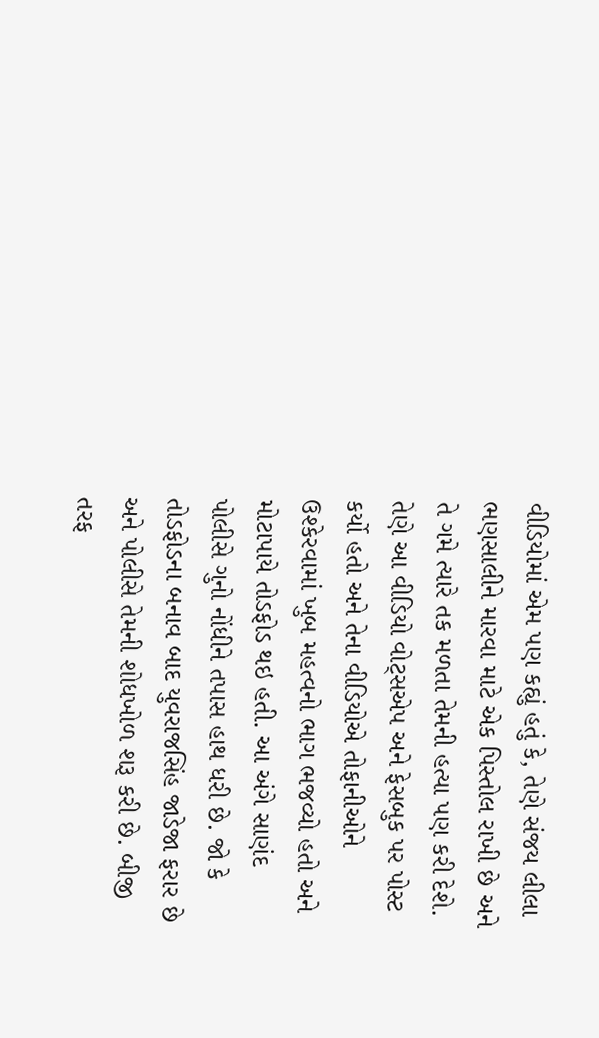વીડિયોમાં એમ પણ કહ્યું હતું કે, તેણે સંજય લીલા ભણસાલીને મારવા માટે એક પિસ્તોલ રાખી છે અને તે ગમે ત્યારે તક મળતા તેમની હત્યા પણ કરી દેશે. તેણે આ વીડિયો વોટ્સએપ અને ફેસબુક પર પોસ્ટ કર્યો હતો અને તેના વીડિયોએ તોફાનીઓને ઉશ્કેરવામાં ખુબ મહત્વનો ભાગ ભજવ્યો હતો અને મોટાપાયે તોડફોડ થઇ હતી. આ અંગે સાણંદ પોલીસે ગુનો નોંધીને તપાસ હાથ ધરી છે. જો કે તોડફોડના બનાવ બાદ યુવરાજસિંહ જાડેજા ફરાર છે અને પોલીસે તેમની શોધખોળ શરૂ કરી છે. બીજી તરફ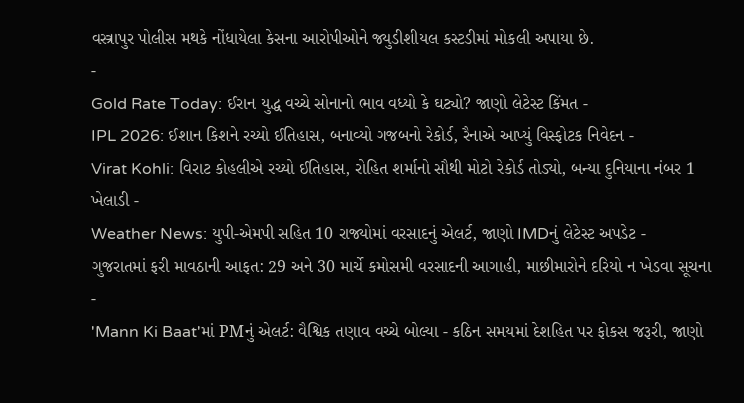વસ્ત્રાપુર પોલીસ મથકે નોંધાયેલા કેસના આરોપીઓને જ્યુડીશીયલ કસ્ટડીમાં મોકલી અપાયા છે.
-
Gold Rate Today: ઈરાન યુદ્ધ વચ્ચે સોનાનો ભાવ વધ્યો કે ઘટ્યો? જાણો લેટેસ્ટ કિંમત -
IPL 2026: ઈશાન કિશને રચ્યો ઈતિહાસ, બનાવ્યો ગજબનો રેકોર્ડ, રૈનાએ આપ્યું વિસ્ફોટક નિવેદન -
Virat Kohli: વિરાટ કોહલીએ રચ્યો ઈતિહાસ, રોહિત શર્માનો સૌથી મોટો રેકોર્ડ તોડ્યો, બન્યા દુનિયાના નંબર 1 ખેલાડી -
Weather News: યુપી-એમપી સહિત 10 રાજ્યોમાં વરસાદનું એલર્ટ, જાણો IMDનું લેટેસ્ટ અપડેટ -
ગુજરાતમાં ફરી માવઠાની આફત: 29 અને 30 માર્ચે કમોસમી વરસાદની આગાહી, માછીમારોને દરિયો ન ખેડવા સૂચના -
'Mann Ki Baat'માં PMનું એલર્ટ: વૈશ્વિક તણાવ વચ્ચે બોલ્યા - કઠિન સમયમાં દેશહિત પર ફોકસ જરૂરી, જાણો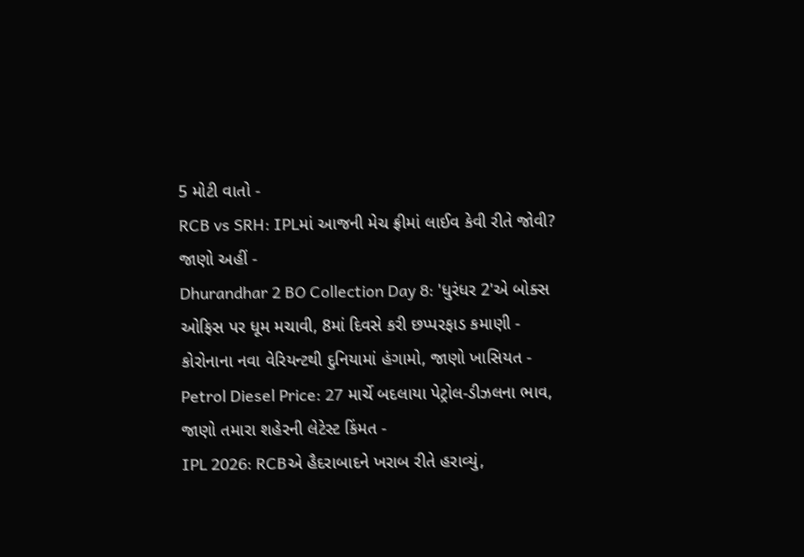5 મોટી વાતો -
RCB vs SRH: IPLમાં આજની મેચ ફ્રીમાં લાઈવ કેવી રીતે જોવી? જાણો અહીં -
Dhurandhar 2 BO Collection Day 8: 'ધુરંધર 2'એ બોક્સ ઓફિસ પર ધૂમ મચાવી, 8માં દિવસે કરી છપ્પરફાડ કમાણી -
કોરોનાના નવા વેરિયન્ટથી દુનિયામાં હંગામો, જાણો ખાસિયત -
Petrol Diesel Price: 27 માર્ચે બદલાયા પેટ્રોલ-ડીઝલના ભાવ, જાણો તમારા શહેરની લેટેસ્ટ કિંમત -
IPL 2026: RCBએ હૈદરાબાદને ખરાબ રીતે હરાવ્યું,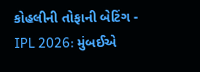કોહલીની તોફાની બેટિંગ -
IPL 2026: મુંબઈએ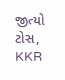જીત્યો ટોસ, KKR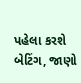પહેલા કરશે બેટિંગ, જાણો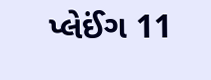પ્લેઈંગ 11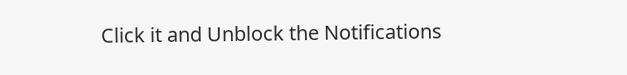Click it and Unblock the Notifications